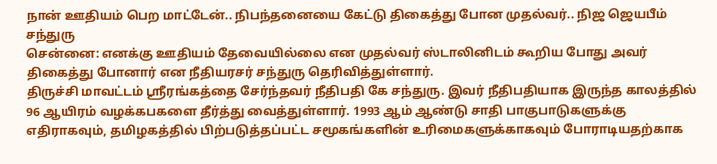நான் ஊதியம் பெற மாட்டேன்.. நிபந்தனையை கேட்டு திகைத்து போன முதல்வர்.. நிஜ ஜெயபீம் சந்துரு
சென்னை: எனக்கு ஊதியம் தேவையில்லை என முதல்வர் ஸ்டாலினிடம் கூறிய போது அவர் திகைத்து போனார் என நீதியரசர் சந்துரு தெரிவித்துள்ளார்.
திருச்சி மாவட்டம் ஸ்ரீரங்கத்தை சேர்ந்தவர் நீதிபதி கே சந்துரு. இவர் நீதிபதியாக இருந்த காலத்தில் 96 ஆயிரம் வழக்கபகளை தீர்த்து வைத்துள்ளார். 1993 ஆம் ஆண்டு சாதி பாகுபாடுகளுக்கு எதிராகவும், தமிழகத்தில் பிற்படுத்தப்பட்ட சமூகங்களின் உரிமைகளுக்காகவும் போராடியதற்காக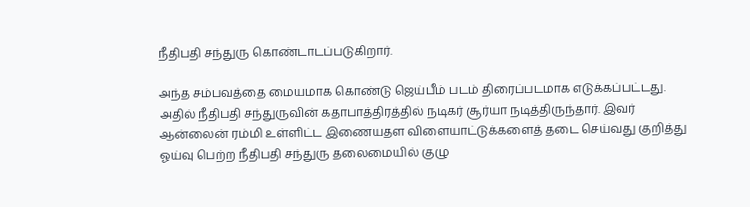நீதிபதி சந்துரு கொண்டாடப்படுகிறார்.

அந்த சம்பவத்தை மையமாக கொண்டு ஜெய்பீம் படம் திரைப்படமாக எடுக்கப்பட்டது. அதில் நீதிபதி சந்துருவின் கதாபாத்திரத்தில் நடிகர் சூர்யா நடித்திருந்தார். இவர் ஆன்லைன் ரம்மி உள்ளிட்ட இணையதள விளையாட்டுக்களைத் தடை செய்வது குறித்து ஓய்வு பெற்ற நீதிபதி சந்துரு தலைமையில் குழு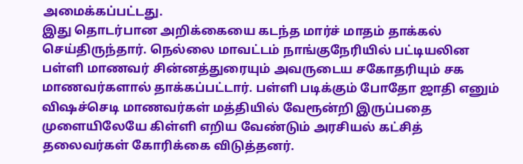அமைக்கப்பட்டது.
இது தொடர்பான அறிக்கையை கடந்த மார்ச் மாதம் தாக்கல் செய்திருந்தார். நெல்லை மாவட்டம் நாங்குநேரியில் பட்டியலின பள்ளி மாணவர் சின்னத்துரையும் அவருடைய சகோதரியும் சக மாணவர்களால் தாக்கப்பட்டார். பள்ளி படிக்கும் போதோ ஜாதி எனும் விஷச்செடி மாணவர்கள் மத்தியில் வேரூன்றி இருப்பதை முளையிலேயே கிள்ளி எறிய வேண்டும் அரசியல் கட்சித் தலைவர்கள் கோரிக்கை விடுத்தனர்.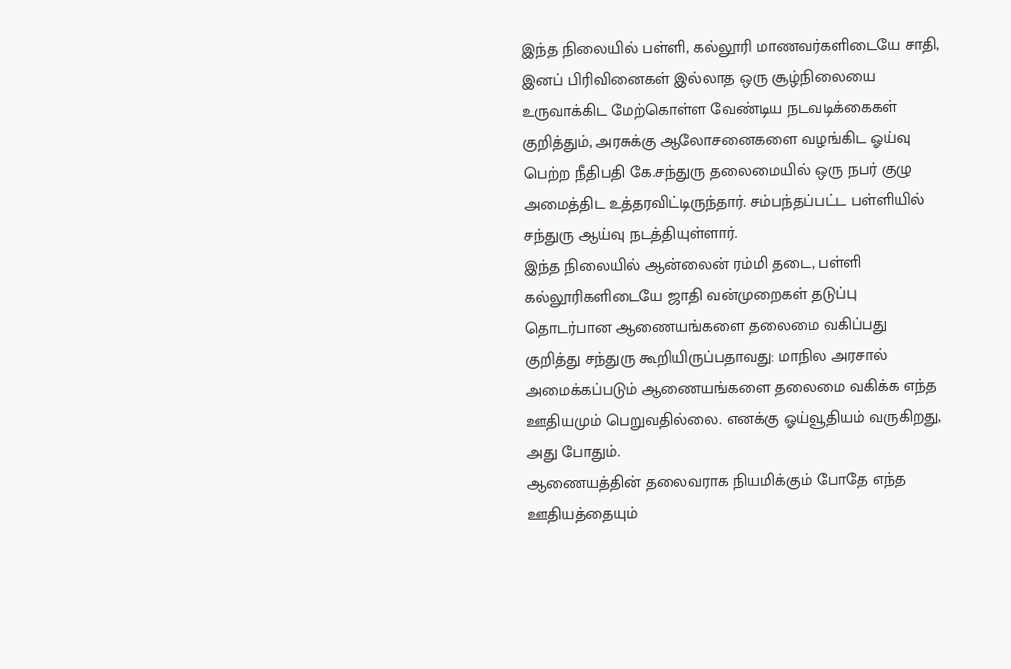இந்த நிலையில் பள்ளி, கல்லூரி மாணவர்களிடையே சாதி, இனப் பிரிவினைகள் இல்லாத ஒரு சூழ்நிலையை உருவாக்கிட மேற்கொள்ள வேண்டிய நடவடிக்கைகள் குறித்தும், அரசுக்கு ஆலோசனைகளை வழங்கிட ஓய்வு பெற்ற நீதிபதி கே.சந்துரு தலைமையில் ஒரு நபர் குழு அமைத்திட உத்தரவிட்டிருந்தார். சம்பந்தப்பட்ட பள்ளியில் சந்துரு ஆய்வு நடத்தியுள்ளார்.
இந்த நிலையில் ஆன்லைன் ரம்மி தடை, பள்ளி கல்லூரிகளிடையே ஜாதி வன்முறைகள் தடுப்பு தொடர்பான ஆணையங்களை தலைமை வகிப்பது குறித்து சந்துரு கூறியிருப்பதாவது: மாநில அரசால் அமைக்கப்படும் ஆணையங்களை தலைமை வகிக்க எந்த ஊதியமும் பெறுவதில்லை. எனக்கு ஓய்வூதியம் வருகிறது, அது போதும்.
ஆணையத்தின் தலைவராக நியமிக்கும் போதே எந்த ஊதியத்தையும்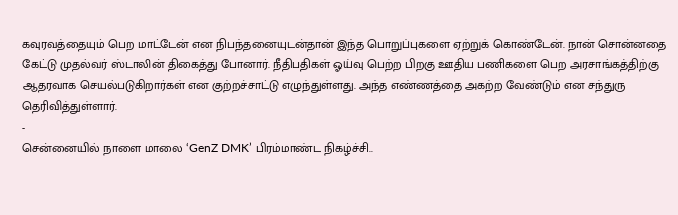கவுரவத்தையும் பெற மாட்டேன் என நிபந்தனையுடன்தான் இந்த பொறுப்புகளை ஏற்றுக் கொண்டேன். நான் சொன்னதை கேட்டு முதல்வர் ஸ்டாலின் திகைத்து போனார். நீதிபதிகள் ஓய்வு பெற்ற பிறகு ஊதிய பணிகளை பெற அரசாங்கத்திற்கு ஆதரவாக செயல்படுகிறார்கள் என குற்றச்சாட்டு எழுந்துள்ளது. அந்த எண்ணத்தை அகற்ற வேண்டும் என சந்துரு தெரிவித்துள்ளார்.
-
சென்னையில் நாளை மாலை ‘GenZ DMK’ பிரம்மாண்ட நிகழ்ச்சி..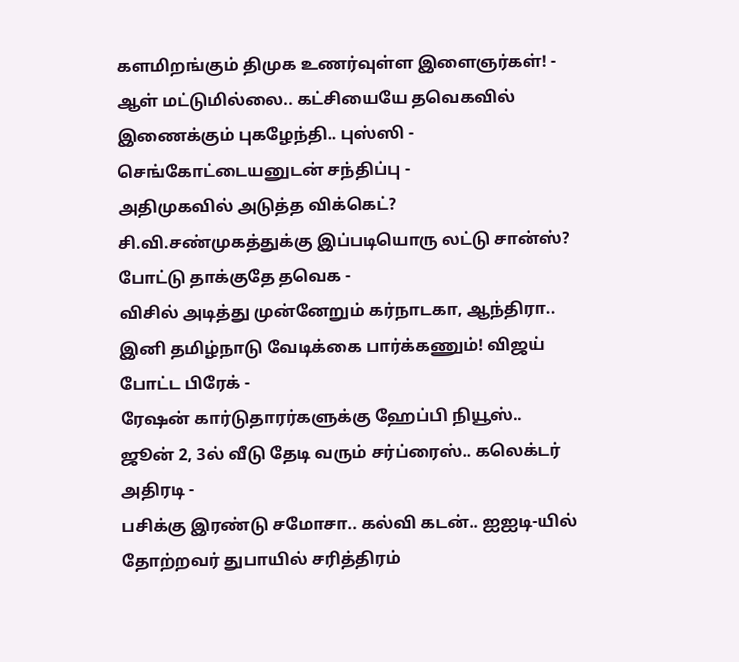களமிறங்கும் திமுக உணர்வுள்ள இளைஞர்கள்! -
ஆள் மட்டுமில்லை.. கட்சியையே தவெகவில் இணைக்கும் புகழேந்தி.. புஸ்ஸி - செங்கோட்டையனுடன் சந்திப்பு -
அதிமுகவில் அடுத்த விக்கெட்? சி.வி.சண்முகத்துக்கு இப்படியொரு லட்டு சான்ஸ்? போட்டு தாக்குதே தவெக -
விசில் அடித்து முன்னேறும் கர்நாடகா, ஆந்திரா.. இனி தமிழ்நாடு வேடிக்கை பார்க்கணும்! விஜய் போட்ட பிரேக் -
ரேஷன் கார்டுதாரர்களுக்கு ஹேப்பி நியூஸ்.. ஜூன் 2, 3ல் வீடு தேடி வரும் சர்ப்ரைஸ்.. கலெக்டர் அதிரடி -
பசிக்கு இரண்டு சமோசா.. கல்வி கடன்.. ஐஐடி-யில் தோற்றவர் துபாயில் சரித்திரம்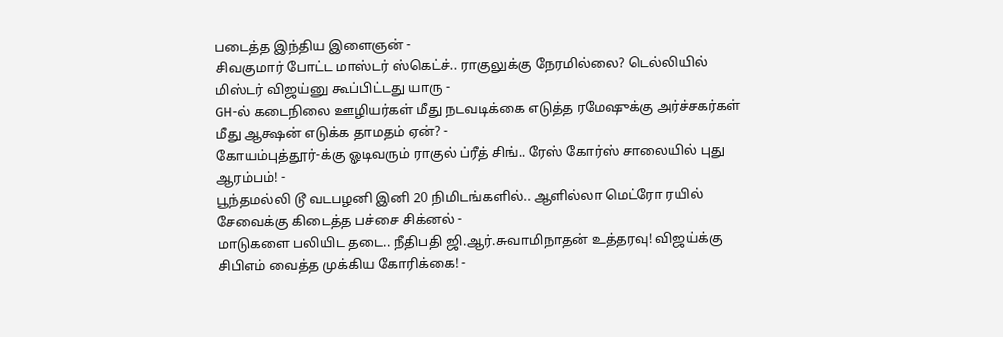படைத்த இந்திய இளைஞன் -
சிவகுமார் போட்ட மாஸ்டர் ஸ்கெட்ச்.. ராகுலுக்கு நேரமில்லை? டெல்லியில் மிஸ்டர் விஜய்னு கூப்பிட்டது யாரு -
GH-ல் கடைநிலை ஊழியர்கள் மீது நடவடிக்கை எடுத்த ரமேஷுக்கு அர்ச்சகர்கள் மீது ஆக்ஷன் எடுக்க தாமதம் ஏன்? -
கோயம்புத்தூர்-க்கு ஓடிவரும் ராகுல் ப்ரீத் சிங்.. ரேஸ் கோர்ஸ் சாலையில் புது ஆரம்பம்! -
பூந்தமல்லி டூ வடபழனி இனி 20 நிமிடங்களில்.. ஆளில்லா மெட்ரோ ரயில் சேவைக்கு கிடைத்த பச்சை சிக்னல் -
மாடுகளை பலியிட தடை.. நீதிபதி ஜி.ஆர்.சுவாமிநாதன் உத்தரவு! விஜய்க்கு சிபிஎம் வைத்த முக்கிய கோரிக்கை! -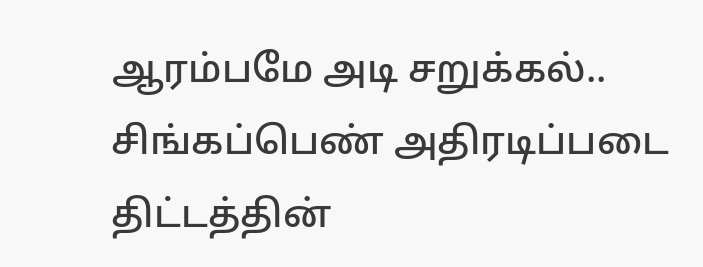ஆரம்பமே அடி சறுக்கல்.. சிங்கப்பெண் அதிரடிப்படை திட்டத்தின்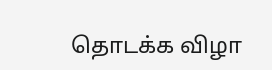தொடக்க விழா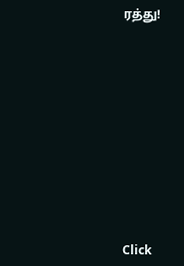ரத்து!












Click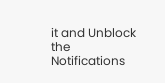it and Unblock the Notifications